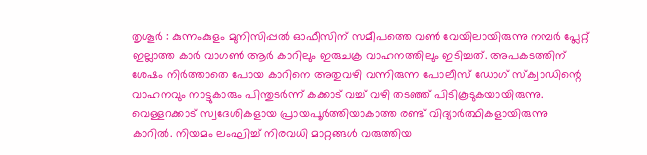തൃശൂർ : കുന്നംകുളം മുനിസിപ്പൽ ഓഫീസിന് സമീപത്തെ വൺ വേയിലായിരുന്നു നമ്പർ പ്ലേറ്റ് ഇല്ലാത്ത കാർ വാഗൺ ആർ കാറിലും ഇരുചക്ര വാഹനത്തിലും ഇടിച്ചത്. അപകടത്തിന് ശേഷം നിർത്താതെ പോയ കാറിനെ അതുവഴി വന്നിരുന്ന പോലീസ് ഡോഗ് സ്ക്വാഡിന്റെ വാഹനവും നാട്ടുകാരും പിന്തുടർന്ന് കക്കാട് വച്ച് വഴി തടഞ്ഞ് പിടികൂടുകയായിരുന്നു.
വെള്ളറക്കാട് സ്വദേശികളായ പ്രായപൂർത്തിയാകാത്ത രണ്ട് വിദ്യാർത്ഥികളായിരുന്നു കാറിൽ. നിയമം ലംഘിച്ച് നിരവധി മാറ്റങ്ങൾ വരുത്തിയ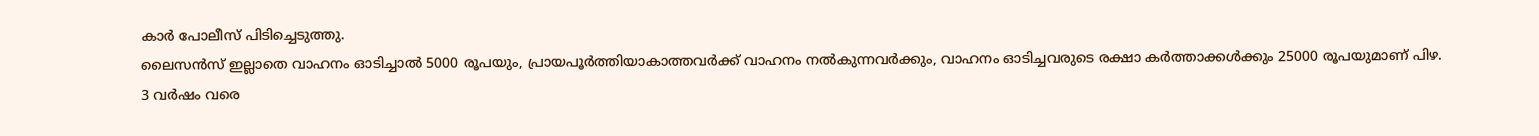കാർ പോലീസ് പിടിച്ചെടുത്തു.
ലൈസൻസ് ഇല്ലാതെ വാഹനം ഓടിച്ചാൽ 5000 രൂപയും, പ്രായപൂർത്തിയാകാത്തവർക്ക് വാഹനം നൽകുന്നവർക്കും, വാഹനം ഓടിച്ചവരുടെ രക്ഷാ കർത്താക്കൾക്കും 25000 രൂപയുമാണ് പിഴ. 3 വർഷം വരെ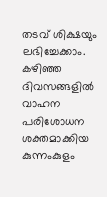തടവ് ശിക്ഷയും ലഭിച്ചേക്കാം.
കഴിഞ്ഞ ദിവസങ്ങളിൽ വാഹന പരിശോധന ശക്തമാക്കിയ കുന്നംകുളം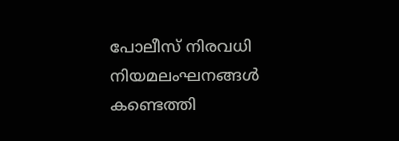പോലീസ് നിരവധി നിയമലംഘനങ്ങൾ കണ്ടെത്തി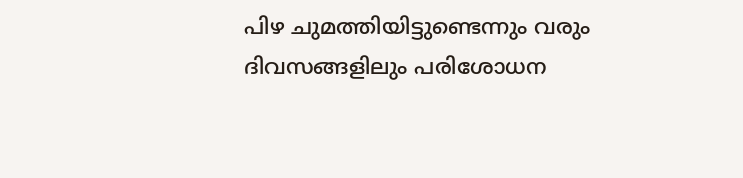പിഴ ചുമത്തിയിട്ടുണ്ടെന്നും വരും ദിവസങ്ങളിലും പരിശോധന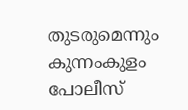തുടരുമെന്നും കുന്നംകുളം പോലീസ്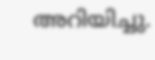അറിയിച്ചു.